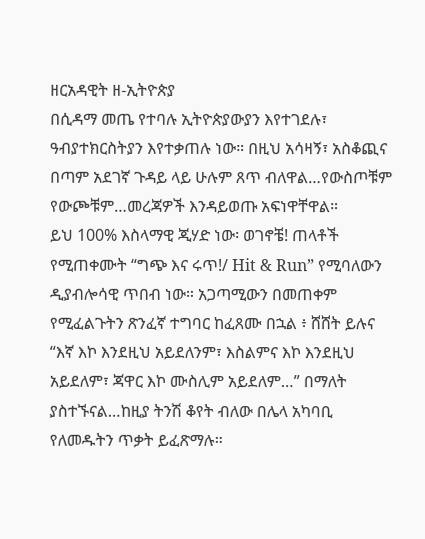ዘርአዳዊት ዘ-ኢትዮጵያ
በሲዳማ መጤ የተባሉ ኢትዮጵያውያን እየተገደሉ፣ ዓብያተክርስትያን እየተቃጠሉ ነው። በዚህ አሳዛኝ፣ አስቆጪና በጣም አደገኛ ጉዳይ ላይ ሁሉም ጸጥ ብለዋል…የውስጦቹም የውጮቹም…መረጃዎች እንዳይወጡ አፍነዋቸዋል።
ይህ 100% እስላማዊ ጂሃድ ነው፡ ወገኖቼ! ጠላቶች የሚጠቀሙት “ግጭ እና ሩጥ!/ Hit & Run” የሚባለውን ዲያብሎሳዊ ጥበብ ነው። አጋጣሚውን በመጠቀም የሚፈልጉትን ጽንፈኛ ተግባር ከፈጸሙ በኋል ፥ ሸሸት ይሉና “እኛ እኮ እንደዚህ አይደለንም፣ እስልምና እኮ እንደዚህ አይደለም፣ ጃዋር እኮ ሙስሊም አይደለም…” በማለት ያስተኙናል…ከዚያ ትንሽ ቆየት ብለው በሌላ አካባቢ የለመዱትን ጥቃት ይፈጽማሉ።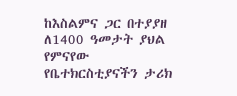ከእስልምና ጋር በተያያዘ ለ1400 ዓመታት ያህል የምናየው የቤተክርስቲያናችን ታሪክ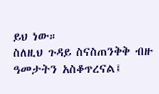ይህ ነው።
ስለዚህ ጉዳይ ስናስጠንቅቅ ብዙ ዓመታትን አስቆጥረናል፤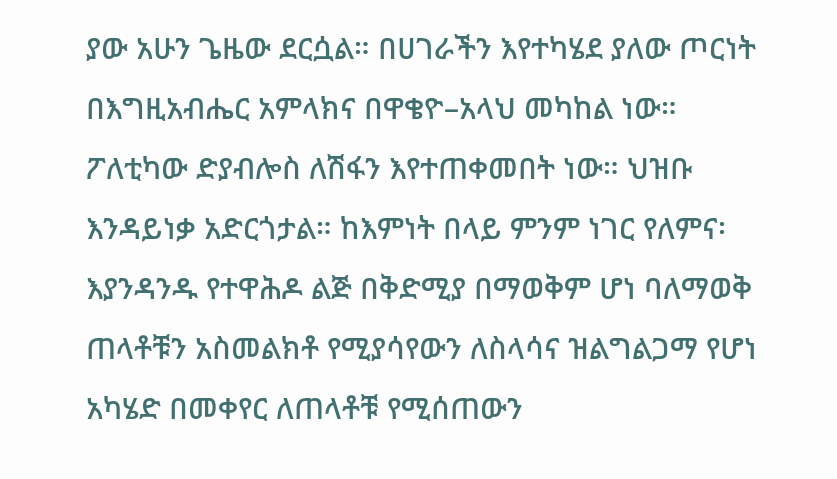ያው አሁን ጌዜው ደርሷል። በሀገራችን እየተካሄደ ያለው ጦርነት በእግዚአብሔር አምላክና በዋቄዮ–አላህ መካከል ነው። ፖለቲካው ድያብሎስ ለሽፋን እየተጠቀመበት ነው። ህዝቡ እንዳይነቃ አድርጎታል። ከእምነት በላይ ምንም ነገር የለምና፡ እያንዳንዱ የተዋሕዶ ልጅ በቅድሚያ በማወቅም ሆነ ባለማወቅ ጠላቶቹን አስመልክቶ የሚያሳየውን ለስላሳና ዝልግልጋማ የሆነ አካሄድ በመቀየር ለጠላቶቹ የሚሰጠውን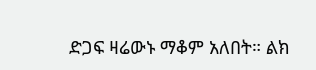ድጋፍ ዛሬውኑ ማቆም አለበት። ልክ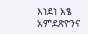እነደነ አፄ አምደጽዮንና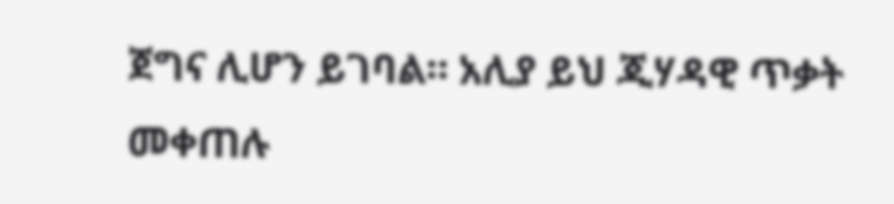ጀግና ሊሆን ይገባል። አሊያ ይህ ጂሃዳዊ ጥቃት መቀጠሉ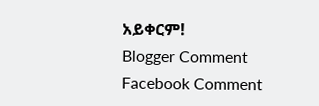አይቀርም!
Blogger Comment
Facebook Comment